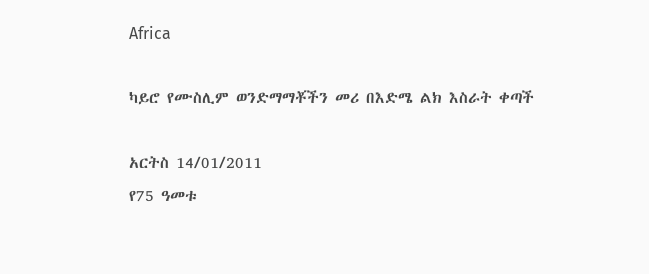Africa

ካይሮ የሙስሊም ወንድማማቾችን መሪ በእድሜ ልክ እስራት ቀጣች

አርትስ 14/01/2011
የ75 ዓመቱ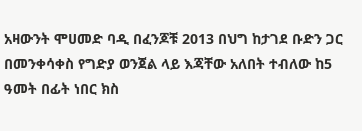አዛውንት ሞሀመድ ባዲ በፈንጆቹ 2013 በህግ ከታገደ ቡድን ጋር በመንቀሳቀስ የግድያ ወንጀል ላይ እጃቸው አለበት ተብለው ከ5 ዓመት በፊት ነበር ክስ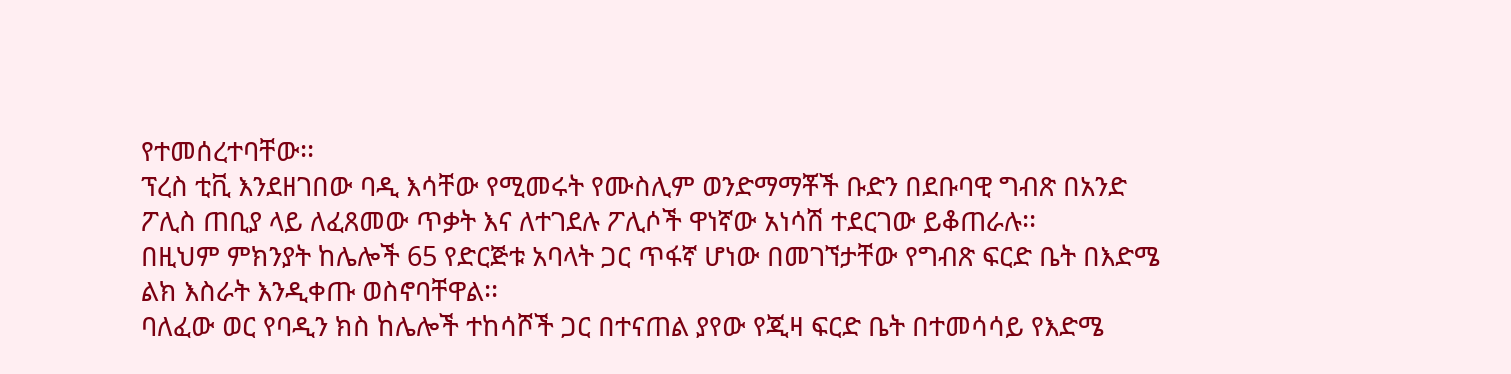የተመሰረተባቸው፡፡
ፕረስ ቲቪ እንደዘገበው ባዲ እሳቸው የሚመሩት የሙስሊም ወንድማማቾች ቡድን በደቡባዊ ግብጽ በአንድ ፖሊስ ጠቢያ ላይ ለፈጸመው ጥቃት እና ለተገደሉ ፖሊሶች ዋነኛው አነሳሽ ተደርገው ይቆጠራሉ፡፡
በዚህም ምክንያት ከሌሎች 65 የድርጅቱ አባላት ጋር ጥፋኛ ሆነው በመገኘታቸው የግብጽ ፍርድ ቤት በእድሜ ልክ እስራት እንዲቀጡ ወስኖባቸዋል፡፡
ባለፈው ወር የባዲን ክስ ከሌሎች ተከሳሾች ጋር በተናጠል ያየው የጂዛ ፍርድ ቤት በተመሳሳይ የእድሜ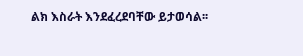ልክ እስራት እንደፈረደባቸው ይታወሳል፡፡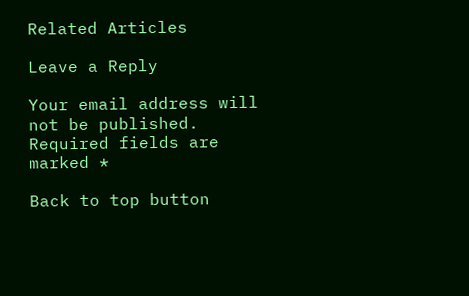Related Articles

Leave a Reply

Your email address will not be published. Required fields are marked *

Back to top button